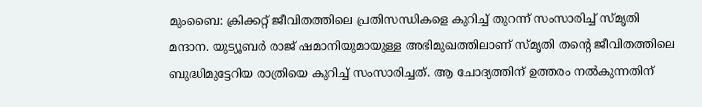മുംബൈ: ക്രിക്കറ്റ് ജീവിതത്തിലെ പ്രതിസന്ധികളെ കുറിച്ച് തുറന്ന് സംസാരിച്ച് സ്മൃതി മന്ദാന. യുട്യൂബർ രാജ് ഷമാനിയുമായുള്ള അഭിമുഖത്തിലാണ് സ്മൃതി തന്റെ ജീവിതത്തിലെ ബുദ്ധിമുട്ടേറിയ രാത്രിയെ കുറിച്ച് സംസാരിച്ചത്. ആ ചോദ്യത്തിന് ഉത്തരം നൽകുന്നതിന്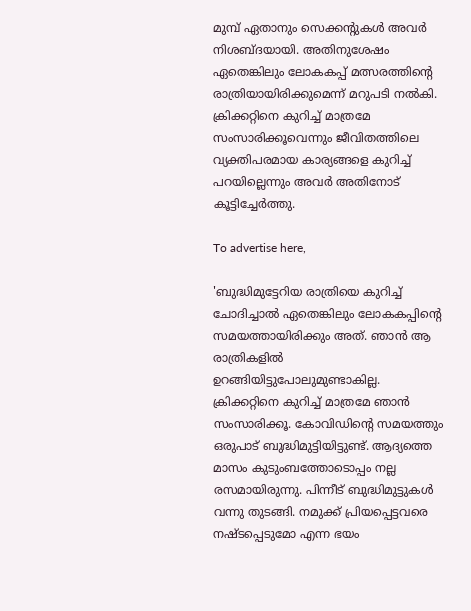മുമ്പ് ഏതാനും സെക്കന്റുകൾ അവർ നിശബ്ദയായി. അതിനുശേഷം ഏതെങ്കിലും ലോകകപ്പ് മത്സരത്തിന്റെ രാത്രിയായിരിക്കുമെന്ന് മറുപടി നൽകി. ക്രിക്കറ്റിനെ കുറിച്ച് മാത്രമേ സംസാരിക്കൂവെന്നും ജീവിതത്തിലെ വ്യക്തിപരമായ കാര്യങ്ങളെ കുറിച്ച് പറയില്ലെന്നും അവർ അതിനോട് കൂട്ടിച്ചേർത്തു.

To advertise here,

'ബുദ്ധിമുട്ടേറിയ രാത്രിയെ കുറിച്ച് ചോദിച്ചാൽ ഏതെങ്കിലും ലോകകപ്പിന്റെ സമയത്തായിരിക്കും അത്. ഞാൻ ആ രാത്രികളിൽ ഉറങ്ങിയിട്ടുപോലുമുണ്ടാകില്ല. ക്രിക്കറ്റിനെ കുറിച്ച് മാത്രമേ ഞാൻ സംസാരിക്കൂ. കോവിഡിന്റെ സമയത്തും ഒരുപാട് ബുദ്ധിമുട്ടിയിട്ടുണ്ട്. ആദ്യത്തെ മാസം കുടുംബത്തോടൊപ്പം നല്ല രസമായിരുന്നു. പിന്നീട് ബുദ്ധിമുട്ടുകൾ വന്നു തുടങ്ങി. നമുക്ക് പ്രിയപ്പെട്ടവരെ നഷ്ടപ്പെടുമോ എന്ന ഭയം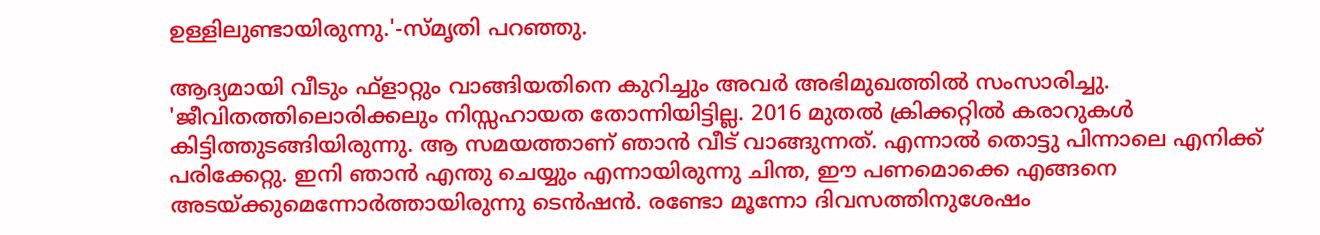ഉള്ളിലുണ്ടായിരുന്നു.'-സ്മൃതി പറഞ്ഞു.

ആദ്യമായി വീടും ഫ്‌ളാറ്റും വാങ്ങിയതിനെ കുറിച്ചും അവർ അഭിമുഖത്തിൽ സംസാരിച്ചു. 'ജീവിതത്തിലൊരിക്കലും നിസ്സഹായത തോന്നിയിട്ടില്ല. 2016 മുതൽ ക്രിക്കറ്റിൽ കരാറുകൾ കിട്ടിത്തുടങ്ങിയിരുന്നു. ആ സമയത്താണ് ഞാൻ വീട് വാങ്ങുന്നത്. എന്നാൽ തൊട്ടു പിന്നാലെ എനിക്ക് പരിക്കേറ്റു. ഇനി ഞാൻ എന്തു ചെയ്യും എന്നായിരുന്നു ചിന്ത, ഈ പണമൊക്കെ എങ്ങനെ അടയ്ക്കുമെന്നോർത്തായിരുന്നു ടെൻഷൻ. രണ്ടോ മൂന്നോ ദിവസത്തിനുശേഷം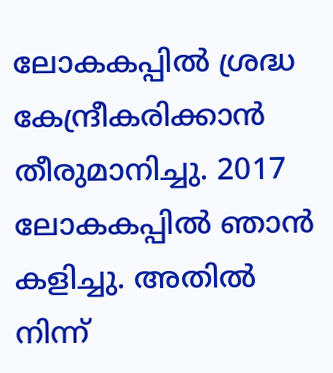ലോകകപ്പിൽ ശ്രദ്ധ കേന്ദ്രീകരിക്കാൻ തീരുമാനിച്ചു. 2017 ലോകകപ്പിൽ ഞാൻ കളിച്ചു. അതിൽ നിന്ന്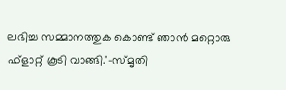ലഭിച്ച സമ്മാനത്തുക കൊണ്ട് ഞാൻ മറ്റൊരു ഫ്‌ളാറ്റ് കൂടി വാങ്ങി.'-സ്മൃതി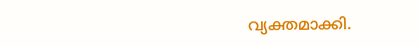വ്യക്തമാക്കി.